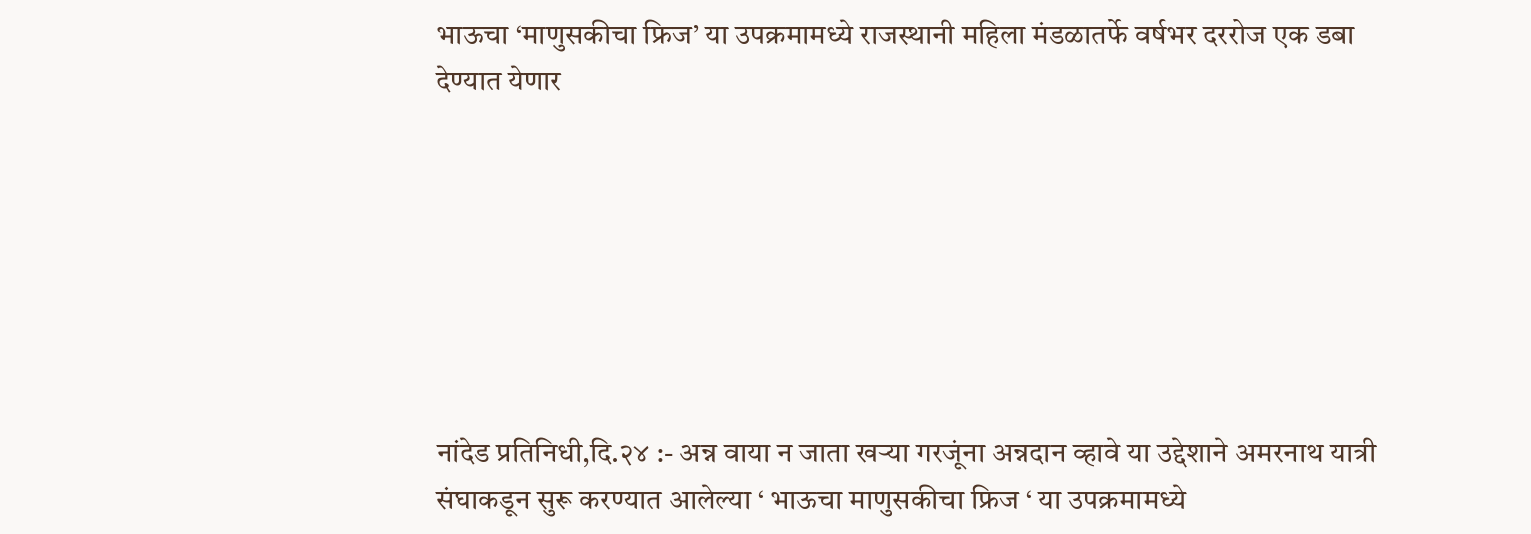भाऊचा ‘माणुसकीचा फ्रिज’ या उपक्रमामध्ये राजस्थानी महिला मंडळातर्फे वर्षभर दररोज एक डबा देण्यात येणार







नांदेड प्रतिनिधी,दि.२४ :- अन्न वाया न जाता खऱ्या गरजूंना अन्नदान व्हावे या उद्देशाने अमरनाथ यात्री संघाकडून सुरू करण्यात आलेल्या ‘ भाऊचा माणुसकीचा फ्रिज ‘ या उपक्रमामध्ये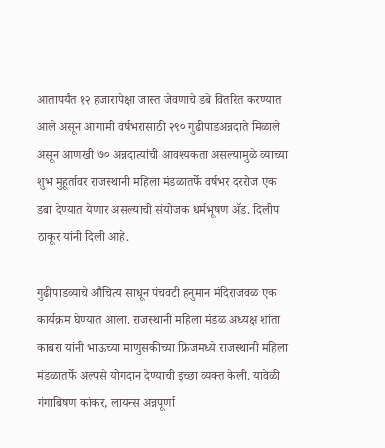आतापर्यंत १२ हजारापेक्षा जास्त जेवणाचे डबे वितरित करण्यात आले असून आगामी वर्षभरासाठी २९० गुढीपाडअन्नदाते मिळाले असून आणखी ७० अन्नदात्यांची आवश्यकता असल्यामुळे व्याच्या शुभ मुहूर्तावर राजस्थानी महिला मंडळातर्फे वर्षभर दररोज एक डबा देण्यात येणार असल्याची संयोजक धर्मभूषण ॲड. दिलीप ठाकूर यांनी दिली आहे.

गुढीपाडव्याचे औचित्य साधून पंचवटी हनुमान मंदिराजवळ एक कार्यक्रम घेण्यात आला. राजस्थानी महिला मंडळ अध्यक्ष शांता काबरा यांनी भाऊच्या माणुसकीच्या फ्रिजमध्ये राजस्थानी महिला मंडळातर्फे अल्पसे योगदान देण्याची इच्छा व्यक्त केली. यावेळी गंगाबिषण कांकर, लायन्स अन्नपूर्णा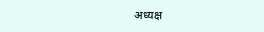अध्यक्ष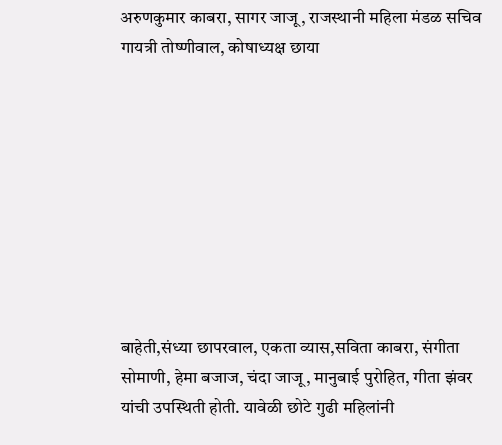अरुणकुमार काबरा, सागर जाजू, राजस्थानी महिला मंडळ सचिव गायत्री तोष्णीवाल, कोषाध्यक्ष छाया









बाहेती,संध्या छापरवाल, एकता व्यास,सविता काबरा, संगीता सोमाणी, हेमा बजाज, चंदा जाजू, मानुबाई पुरोहित, गीता झंवर यांची उपस्थिती होती. यावेळी छोटे गुढी महिलांनी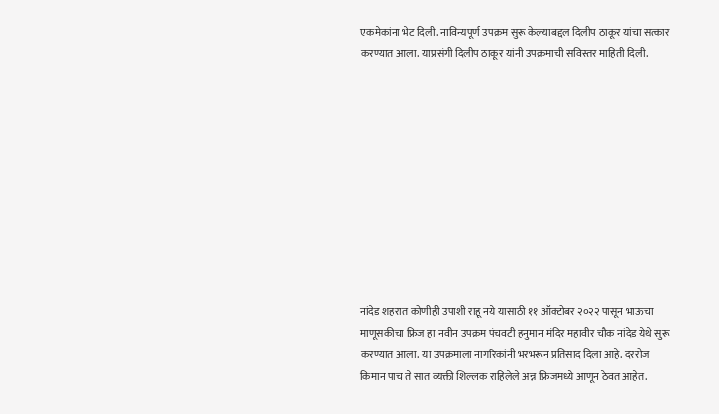एकमेकांना भेट दिली. नाविन्यपूर्ण उपक्रम सुरू केल्याबद्दल दिलीप ठाकूर यांचा सत्कार करण्यात आला. याप्रसंगी दिलीप ठाकूर यांनी उपक्रमाची सविस्तर माहिती दिली.











नांदेड शहरात कोणीही उपाशी राहू नये यासाठी ११ ऑक्टोबर २०२२ पासून भाऊचा माणूसकीचा फ्रिज हा नवीन उपक्रम पंचवटी हनुमान मंदिर महावीर चौक नांदेड येथे सुरू करण्यात आला. या उपक्रमाला नागरिकांनी भरभरून प्रतिसाद दिला आहे. दररोज किमान पाच ते सात व्यक्ती शिल्लक राहिलेले अन्न फ्रिजमध्ये आणून ठेवत आहेत.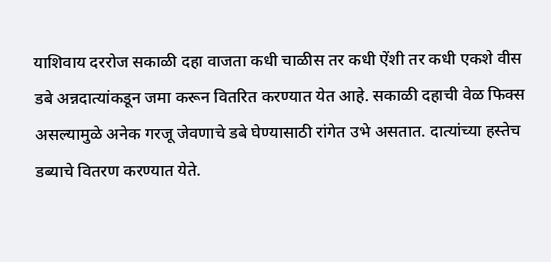याशिवाय दररोज सकाळी दहा वाजता कधी चाळीस तर कधी ऐंशी तर कधी एकशे वीस डबे अन्नदात्यांकडून जमा करून वितरित करण्यात येत आहे. सकाळी दहाची वेळ फिक्स असल्यामुळे अनेक गरजू जेवणाचे डबे घेण्यासाठी रांगेत उभे असतात. दात्यांच्या हस्तेच डब्याचे वितरण करण्यात येते.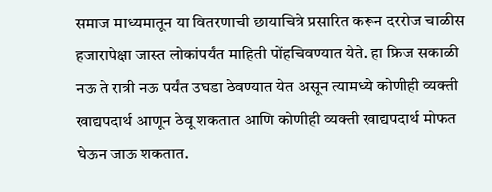समाज माध्यमातून या वितरणाची छायाचित्रे प्रसारित करून दररोज चाळीस हजारापेक्षा जास्त लोकांपर्यंत माहिती पोंहचिवण्यात येते. हा फ्रिज सकाळी नऊ ते रात्री नऊ पर्यंत उघडा ठेवण्यात येत असून त्यामध्ये कोणीही व्यक्ती खाद्यपदार्थ आणून ठेवू शकतात आणि कोणीही व्यक्ती खाद्यपदार्थ मोफत घेऊन जाऊ शकतात.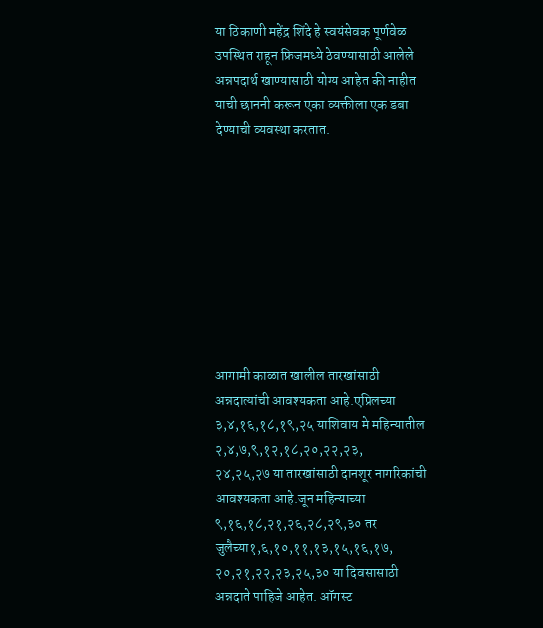या ठिकाणी महेंद्र शिंदे हे स्वयंसेवक पूर्णवेळ उपस्थित राहून फ्रिजमध्ये ठेवण्यासाठी आलेले अन्नपदार्थ खाण्यासाठी योग्य आहेत की नाहीत याची छाननी करून एका व्यक्तीला एक डबा देण्याची व्यवस्था करतात.









आगामी काळात खालील तारखांसाठी अन्नदात्यांची आवश्यकता आहे.एप्रिलच्या ३,४,१६,१८,१९,२५ याशिवाय मे महिन्यातील २,४,७,९,१२,१८,२०,२२,२३,
२४,२५,२७ या तारखांसाठी दानशूर नागरिकांची आवश्यकता आहे.जून महिन्याच्या ९,१६,१८,२१,२६,२८,२९,३० तर जुलैच्या१,६,१०,११,१३,१५,१६,१७, २०,२१,२२,२३,२५,३० या दिवसासाठी अन्नदाते पाहिजे आहेत. ऑगस्ट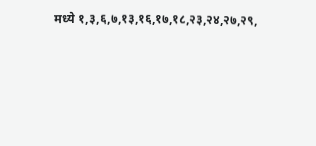मध्ये १,३,६,७,१३,१६,१७,१८,२३,२४,२७,२९,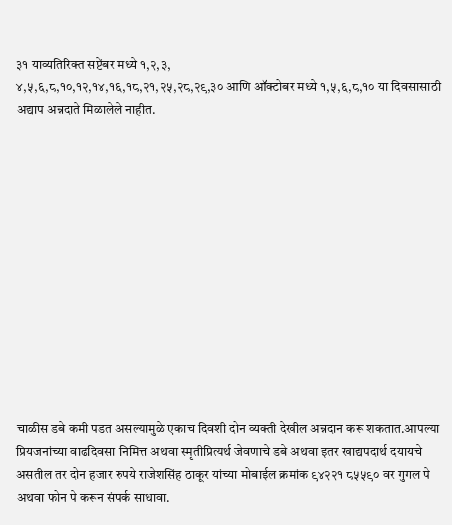३१ याव्यतिरिक्त सप्टेंबर मध्ये १,२,३,
४,५,६,८,१०,१२,१४,१६,१८,२१,२५,२८,२९,३० आणि ऑक्टोबर मध्ये १,५,६,८,१० या दिवसासाठी अद्याप अन्नदाते मिळालेले नाहीत.













चाळीस डबे कमी पडत असल्यामुळे एकाच दिवशी दोन व्यक्ती देखील अन्नदान करू शकतात.आपल्या प्रियजनांच्या वाढदिवसा निमित्त अथवा स्मृतीप्रित्यर्थ जेवणाचे डबे अथवा इतर खाद्यपदार्थ दयायचे असतील तर दोन हजार रुपये राजेशसिंह ठाकूर यांच्या मोबाईल क्रमांक ९४२२१ ८५५९० वर गुगल पे अथवा फोन पे करून संपर्क साधावा.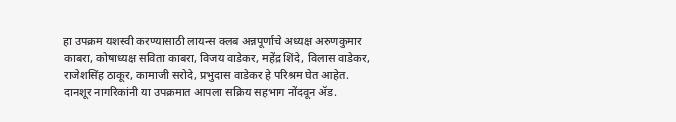हा उपक्रम यशस्वी करण्यासाठी लायन्स क्लब अन्नपूर्णाचे अध्यक्ष अरुणकुमार काबरा, कोषाध्यक्ष सविता काबरा, विजय वाडेकर, महेंद्र शिंदे, विलास वाडेकर, राजेशसिंह ठाकूर, कामाजी सरोदे, प्रभुदास वाडेकर हे परिश्रम घेत आहेत. दानशूर नागरिकांनी या उपक्रमात आपला सक्रिय सहभाग नोंदवून ॲड.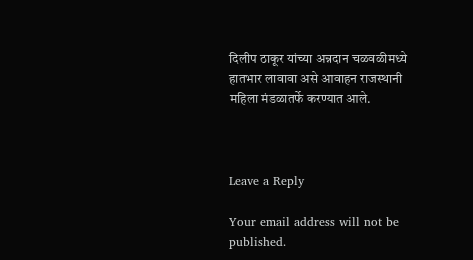दिलीप ठाकूर यांच्या अन्नदान चळवळीमध्ये हातभार लावावा असे आवाहन राजस्थानी महिला मंडळातर्फे करण्यात आले.



Leave a Reply

Your email address will not be published.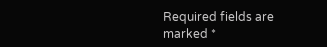Required fields are marked *